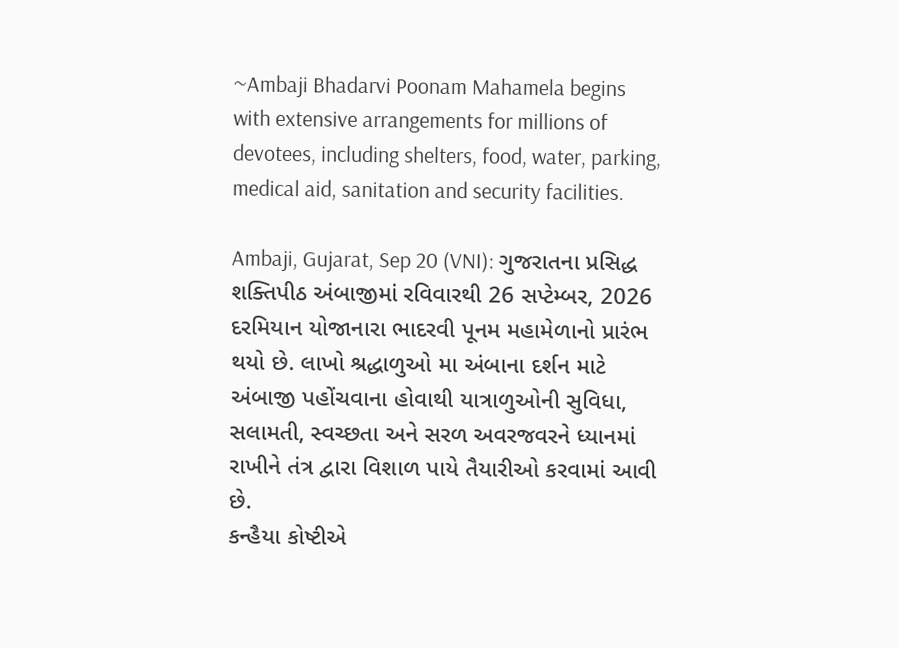~Ambaji Bhadarvi Poonam Mahamela begins with extensive arrangements for millions of devotees, including shelters, food, water, parking, medical aid, sanitation and security facilities.

Ambaji, Gujarat, Sep 20 (VNI): ગુજરાતના પ્રસિદ્ધ શક્તિપીઠ અંબાજીમાં રવિવારથી 26 સપ્ટેમ્બર, 2026 દરમિયાન યોજાનારા ભાદરવી પૂનમ મહામેળાનો પ્રારંભ થયો છે. લાખો શ્રદ્ધાળુઓ મા અંબાના દર્શન માટે અંબાજી પહોંચવાના હોવાથી યાત્રાળુઓની સુવિધા, સલામતી, સ્વચ્છતા અને સરળ અવરજવરને ધ્યાનમાં રાખીને તંત્ર દ્વારા વિશાળ પાયે તૈયારીઓ કરવામાં આવી છે.
કન્હૈયા કોષ્ટીએ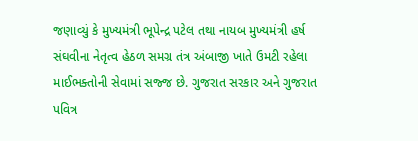જણાવ્યું કે મુખ્યમંત્રી ભૂપેન્દ્ર પટેલ તથા નાયબ મુખ્યમંત્રી હર્ષ સંઘવીના નેતૃત્વ હેઠળ સમગ્ર તંત્ર અંબાજી ખાતે ઉમટી રહેલા માઈભક્તોની સેવામાં સજ્જ છે. ગુજરાત સરકાર અને ગુજરાત પવિત્ર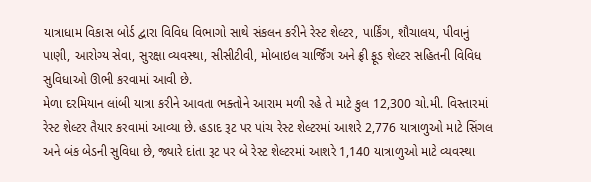યાત્રાધામ વિકાસ બોર્ડ દ્વારા વિવિધ વિભાગો સાથે સંકલન કરીને રેસ્ટ શેલ્ટર, પાર્કિંગ, શૌચાલય, પીવાનું પાણી, આરોગ્ય સેવા, સુરક્ષા વ્યવસ્થા, સીસીટીવી, મોબાઇલ ચાર્જિંગ અને ફ્રી ફૂડ શેલ્ટર સહિતની વિવિધ સુવિધાઓ ઊભી કરવામાં આવી છે.
મેળા દરમિયાન લાંબી યાત્રા કરીને આવતા ભક્તોને આરામ મળી રહે તે માટે કુલ 12,300 ચો.મી. વિસ્તારમાં રેસ્ટ શેલ્ટર તૈયાર કરવામાં આવ્યા છે. હડાદ રૂટ પર પાંચ રેસ્ટ શેલ્ટરમાં આશરે 2,776 યાત્રાળુઓ માટે સિંગલ અને બંક બેડની સુવિધા છે, જ્યારે દાંતા રૂટ પર બે રેસ્ટ શેલ્ટરમાં આશરે 1,140 યાત્રાળુઓ માટે વ્યવસ્થા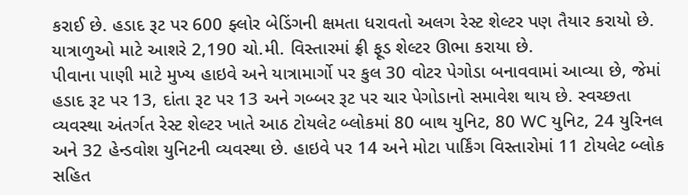કરાઈ છે. હડાદ રૂટ પર 600 ફ્લોર બેડિંગની ક્ષમતા ધરાવતો અલગ રેસ્ટ શેલ્ટર પણ તૈયાર કરાયો છે. યાત્રાળુઓ માટે આશરે 2,190 ચો.મી. વિસ્તારમાં ફ્રી ફૂડ શેલ્ટર ઊભા કરાયા છે.
પીવાના પાણી માટે મુખ્ય હાઇવે અને યાત્રામાર્ગો પર કુલ 30 વોટર પેગોડા બનાવવામાં આવ્યા છે, જેમાં હડાદ રૂટ પર 13, દાંતા રૂટ પર 13 અને ગબ્બર રૂટ પર ચાર પેગોડાનો સમાવેશ થાય છે. સ્વચ્છતા વ્યવસ્થા અંતર્ગત રેસ્ટ શેલ્ટર ખાતે આઠ ટોયલેટ બ્લોકમાં 80 બાથ યુનિટ, 80 WC યુનિટ, 24 યુરિનલ અને 32 હેન્ડવોશ યુનિટની વ્યવસ્થા છે. હાઇવે પર 14 અને મોટા પાર્કિંગ વિસ્તારોમાં 11 ટોયલેટ બ્લોક સહિત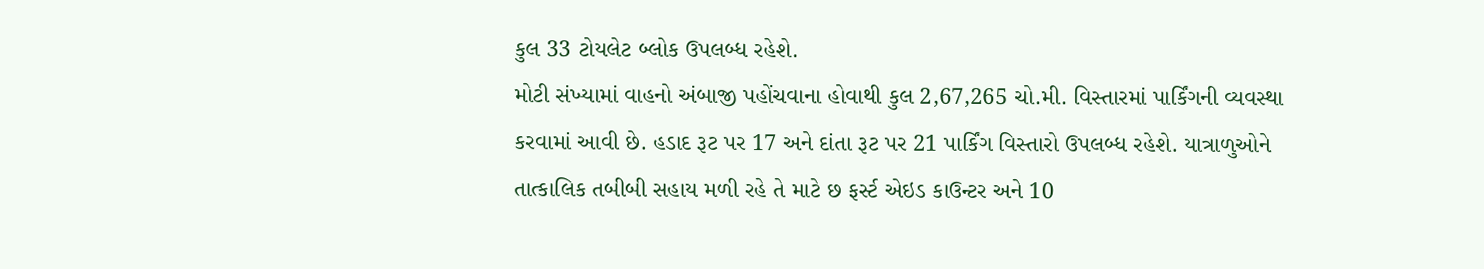કુલ 33 ટોયલેટ બ્લોક ઉપલબ્ધ રહેશે.
મોટી સંખ્યામાં વાહનો અંબાજી પહોંચવાના હોવાથી કુલ 2,67,265 ચો.મી. વિસ્તારમાં પાર્કિંગની વ્યવસ્થા કરવામાં આવી છે. હડાદ રૂટ પર 17 અને દાંતા રૂટ પર 21 પાર્કિંગ વિસ્તારો ઉપલબ્ધ રહેશે. યાત્રાળુઓને તાત્કાલિક તબીબી સહાય મળી રહે તે માટે છ ફર્સ્ટ એઇડ કાઉન્ટર અને 10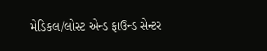મેડિકલ/લોસ્ટ એન્ડ ફાઉન્ડ સેન્ટર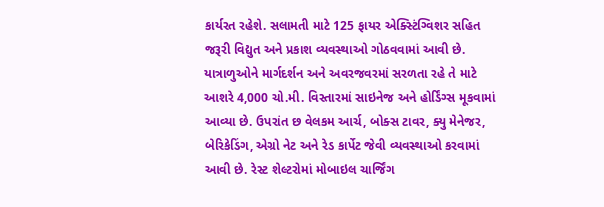કાર્યરત રહેશે. સલામતી માટે 125 ફાયર એક્સ્ટિંગ્વિશર સહિત જરૂરી વિદ્યુત અને પ્રકાશ વ્યવસ્થાઓ ગોઠવવામાં આવી છે.
યાત્રાળુઓને માર્ગદર્શન અને અવરજવરમાં સરળતા રહે તે માટે આશરે 4,000 ચો.મી. વિસ્તારમાં સાઇનેજ અને હોર્ડિંગ્સ મૂકવામાં આવ્યા છે. ઉપરાંત છ વેલકમ આર્ચ, બોક્સ ટાવર, ક્યુ મેનેજર, બેરિકેડિંગ, એગ્રો નેટ અને રેડ કાર્પેટ જેવી વ્યવસ્થાઓ કરવામાં આવી છે. રેસ્ટ શેલ્ટરોમાં મોબાઇલ ચાર્જિંગ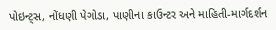પોઇન્ટ્સ, નોંધણી પેગોડા, પાણીના કાઉન્ટર અને માહિતી-માર્ગદર્શન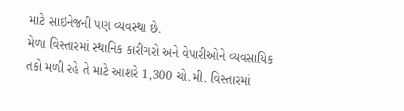માટે સાઇનેજની પણ વ્યવસ્થા છે.
મેળા વિસ્તારમાં સ્થાનિક કારીગરો અને વેપારીઓને વ્યવસાયિક તકો મળી રહે તે માટે આશરે 1,300 ચો.મી. વિસ્તારમાં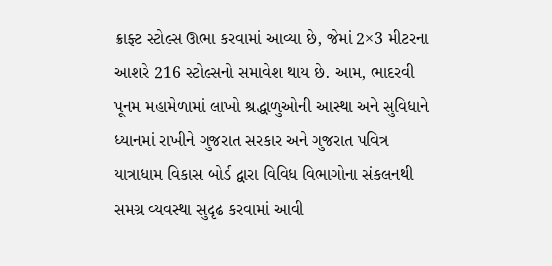ક્રાફ્ટ સ્ટોલ્સ ઊભા કરવામાં આવ્યા છે, જેમાં 2×3 મીટરના આશરે 216 સ્ટોલ્સનો સમાવેશ થાય છે. આમ, ભાદરવી પૂનમ મહામેળામાં લાખો શ્રદ્ધાળુઓની આસ્થા અને સુવિધાને ધ્યાનમાં રાખીને ગુજરાત સરકાર અને ગુજરાત પવિત્ર યાત્રાધામ વિકાસ બોર્ડ દ્વારા વિવિધ વિભાગોના સંકલનથી સમગ્ર વ્યવસ્થા સુદૃઢ કરવામાં આવી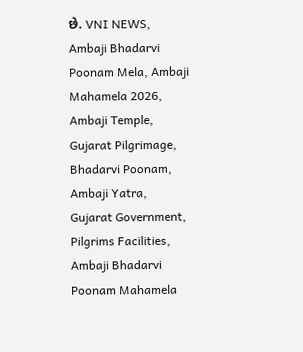છે. VNI NEWS, Ambaji Bhadarvi Poonam Mela, Ambaji Mahamela 2026, Ambaji Temple, Gujarat Pilgrimage, Bhadarvi Poonam, Ambaji Yatra, Gujarat Government, Pilgrims Facilities, Ambaji Bhadarvi Poonam Mahamela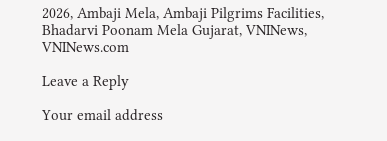2026, Ambaji Mela, Ambaji Pilgrims Facilities, Bhadarvi Poonam Mela Gujarat, VNINews, VNINews.com

Leave a Reply

Your email address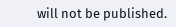will not be published.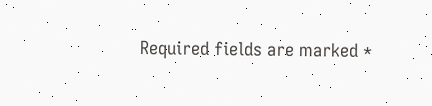Required fields are marked *